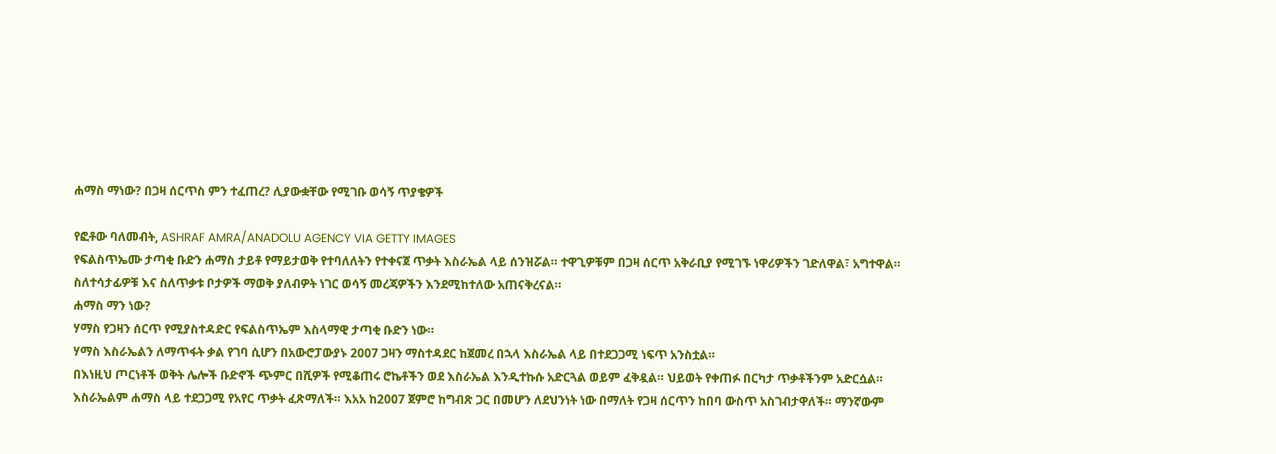ሐማስ ማነው? በጋዛ ሰርጥስ ምን ተፈጠረ? ሊያውቋቸው የሚገቡ ወሳኝ ጥያቄዎች

የፎቶው ባለመብት, ASHRAF AMRA/ANADOLU AGENCY VIA GETTY IMAGES
የፍልስጥኤሙ ታጣቂ ቡድን ሐማስ ታይቶ የማይታወቅ የተባለለትን የተቀናጀ ጥቃት እስራኤል ላይ ሰንዝሯል። ተዋጊዎቹም በጋዛ ሰርጥ አቅራቢያ የሚገኙ ነዋሪዎችን ገድለዋል፣ አግተዋል።
ስለተሳታፊዎቹ እና ስለጥቃቱ ቦታዎች ማወቅ ያለብዎት ነገር ወሳኝ መረጃዎችን እንደሚከተለው አጠናቅረናል።
ሐማስ ማን ነው?
ሃማስ የጋዛን ሰርጥ የሚያስተዳድር የፍልስጥኤም እስላማዊ ታጣቂ ቡድን ነው።
ሃማስ እስራኤልን ለማጥፋት ቃል የገባ ሲሆን በአውሮፓውያኑ 2007 ጋዛን ማስተዳደር ከጀመረ በኋላ እስራኤል ላይ በተደጋጋሚ ነፍጥ አንስቷል።
በእነዚህ ጦርነቶች ወቅት ሌሎች ቡድኖች ጭምር በሺዎች የሚቆጠሩ ሮኬቶችን ወደ እስራኤል እንዲተኩሱ አድርጓል ወይም ፈቅዷል። ህይወት የቀጠፉ በርካታ ጥቃቶችንም አድርሷል።
እስራኤልም ሐማስ ላይ ተደጋጋሚ የአየር ጥቃት ፈጽማለች። እአአ ከ2007 ጀምሮ ከግብጽ ጋር በመሆን ለደህንነት ነው በማለት የጋዛ ሰርጥን ከበባ ውስጥ አስገብታዋለች። ማንኛውም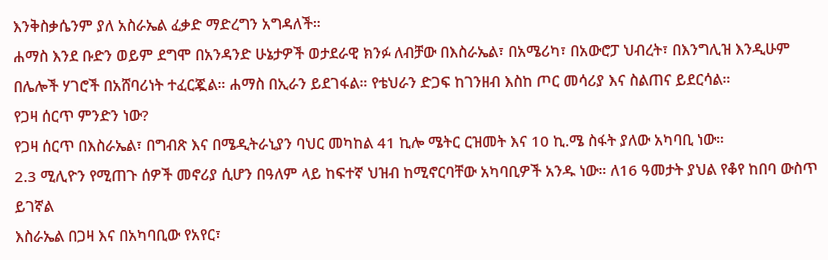እንቅስቃሴንም ያለ አስራኤል ፈቃድ ማድረግን አግዳለች።
ሐማስ እንደ ቡድን ወይም ደግሞ በአንዳንድ ሁኔታዎች ወታደራዊ ክንፉ ለብቻው በእስራኤል፣ በአሜሪካ፣ በአውሮፓ ህብረት፣ በእንግሊዝ እንዲሁም በሌሎች ሃገሮች በአሸባሪነት ተፈርጇል። ሐማስ በኢራን ይደገፋል። የቴህራን ድጋፍ ከገንዘብ እስከ ጦር መሳሪያ እና ስልጠና ይደርሳል።
የጋዛ ሰርጥ ምንድን ነው?
የጋዛ ሰርጥ በእስራኤል፣ በግብጽ እና በሜዲትራኒያን ባህር መካከል 41 ኪሎ ሜትር ርዝመት እና 10 ኪ.ሜ ስፋት ያለው አካባቢ ነው።
2.3 ሚሊዮን የሚጠጉ ሰዎች መኖሪያ ሲሆን በዓለም ላይ ከፍተኛ ህዝብ ከሚኖርባቸው አካባቢዎች አንዱ ነው። ለ16 ዓመታት ያህል የቆየ ከበባ ውስጥ ይገኛል
እስራኤል በጋዛ እና በአካባቢው የአየር፣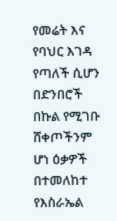የመሬት እና የባህር እገዳ የጣለች ሲሆን በድንበሮች በኩል የሚገቡ ሸቀጦችንም ሆነ ዕቃዎች በተመለከተ የእስራኤል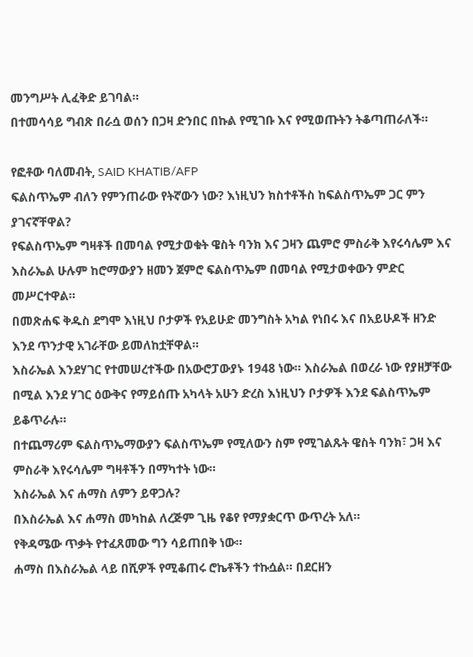መንግሥት ሊፈቅድ ይገባል።
በተመሳሳይ ግብጽ በራሷ ወሰን በጋዛ ድንበር በኩል የሚገቡ እና የሚወጡትን ትቆጣጠራለች።

የፎቶው ባለመብት, SAID KHATIB/AFP
ፍልስጥኤም ብለን የምንጠራው የትኛውን ነው? እነዚህን ክስተቶችስ ከፍልስጥኤም ጋር ምን ያገናኛቸዋል?
የፍልስጥኤም ግዛቶች በመባል የሚታወቁት ዌስት ባንክ እና ጋዛን ጨምሮ ምስራቅ እየሩሳሌም እና እስራኤል ሁሉም ከሮማውያን ዘመን ጀምሮ ፍልስጥኤም በመባል የሚታወቀውን ምድር መሥርተዋል።
በመጽሐፍ ቅዱስ ደግሞ እነዚህ ቦታዎች የአይሁድ መንግስት አካል የነበሩ እና በአይሁዶች ዘንድ እንደ ጥንታዊ አገራቸው ይመለከቷቸዋል።
እስራኤል እንደሃገር የተመሠረተችው በአውሮፓውያኑ 1948 ነው። እስራኤል በወረራ ነው የያዘቻቸው በሚል እንደ ሃገር ዕውቅና የማይሰጡ አካላት አሁን ድረስ እነዚህን ቦታዎች እንደ ፍልስጥኤም ይቆጥራሉ።
በተጨማሪም ፍልስጥኤማውያን ፍልስጥኤም የሚለውን ስም የሚገልጹት ዌስት ባንክ፣ ጋዛ እና ምስራቅ እየሩሳሌም ግዛቶችን በማካተት ነው።
እስራኤል እና ሐማስ ለምን ይዋጋሉ?
በእስራኤል እና ሐማስ መካከል ለረጅም ጊዜ የቆየ የማያቋርጥ ውጥረት አለ።
የቅዳሜው ጥቃት የተፈጸመው ግን ሳይጠበቅ ነው።
ሐማስ በእስራኤል ላይ በሺዎች የሚቆጠሩ ሮኬቶችን ተኩሷል። በደርዘን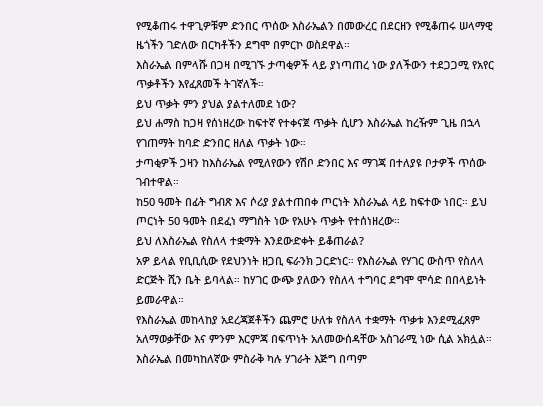የሚቆጠሩ ተዋጊዎቹም ድንበር ጥሰው እስራኤልን በመውረር በደርዘን የሚቆጠሩ ሠላማዊ ዜጎችን ገድለው በርካቶችን ደግሞ በምርኮ ወስደዋል።
እስራኤል በምላሹ በጋዛ በሚገኙ ታጣቂዎች ላይ ያነጣጠረ ነው ያለችውን ተደጋጋሚ የአየር ጥቃቶችን እየፈጸመች ትገኛለች።
ይህ ጥቃት ምን ያህል ያልተለመደ ነው?
ይህ ሐማስ ከጋዛ የሰነዘረው ከፍተኛ የተቀናጀ ጥቃት ሲሆን እስራኤል ከረዥም ጊዜ በኋላ የገጠማት ከባድ ድንበር ዘለል ጥቃት ነው።
ታጣቂዎች ጋዛን ከእስራኤል የሚለየውን የሽቦ ድንበር እና ማገጃ በተለያዩ ቦታዎች ጥሰው ገብተዋል።
ከ50 ዓመት በፊት ግብጽ እና ሶሪያ ያልተጠበቀ ጦርነት እስራኤል ላይ ከፍተው ነበር። ይህ ጦርነት 50 ዓመት በደፈነ ማግስት ነው የአሁኑ ጥቃት የተሰነዘረው።
ይህ ለእስራኤል የስለላ ተቋማት እንደውድቀት ይቆጠራል?
አዎ ይላል የቢቢሲው የደህንነት ዘጋቢ ፍራንክ ጋርድነር። የእስራኤል የሃገር ውስጥ የስለላ ድርጅት ሺን ቤት ይባላል። ከሃገር ውጭ ያለውን የስለላ ተግባር ደግሞ ሞሳድ በበላይነት ይመራዋል።
የእስራኤል መከላከያ አደረጃጀቶችን ጨምሮ ሁለቱ የስለላ ተቋማት ጥቃቱ እንደሚፈጸም አለማወቃቸው እና ምንም እርምጃ በፍጥነት አለመውሰዳቸው አስገራሚ ነው ሲል አክሏል።
እስራኤል በመካከለኛው ምስራቅ ካሉ ሃገራት እጅግ በጣም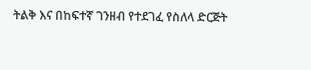ትልቅ እና በከፍተኛ ገንዘብ የተደገፈ የስለላ ድርጅት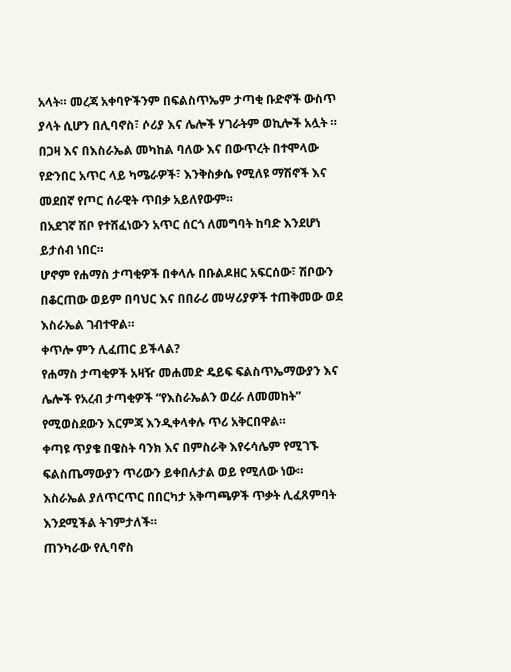አላት። መረጃ አቀባዮችንም በፍልስጥኤም ታጣቂ ቡድኖች ውስጥ ያላት ሲሆን በሊባኖስ፣ ሶሪያ እና ሌሎች ሃገራትም ወኪሎች አሏት ።
በጋዛ እና በእስራኤል መካከል ባለው እና በውጥረት በተሞላው የድንበር አጥር ላይ ካሜራዎች፣ እንቅስቃሴ የሚለዩ ማሽኖች እና መደበኛ የጦር ሰራዊት ጥበቃ አይለየውም።
በአደገኛ ሽቦ የተሸፈነውን አጥር ሰርጎ ለመግባት ከባድ እንደሆነ ይታሰብ ነበር።
ሆኖም የሐማስ ታጣቂዎች በቀላሉ በቡልዶዘር አፍርሰው፣ ሽቦውን በቆርጠው ወይም በባህር እና በበራሪ መሣሪያዎች ተጠቅመው ወደ እስራኤል ገብተዋል።
ቀጥሎ ምን ሊፈጠር ይችላል?
የሐማስ ታጣቂዎች አዛዥ መሐመድ ዴይፍ ፍልስጥኤማውያን እና ሌሎች የአረብ ታጣቂዎች “የእስራኤልን ወረራ ለመመከት” የሚወስደውን እርምጃ እንዲቀላቀሉ ጥሪ አቅርበዋል።
ቀጣዩ ጥያቄ በዌስት ባንክ እና በምስራቅ እየሩሳሌም የሚገኙ ፍልስጤማውያን ጥሪውን ይቀበሉታል ወይ የሚለው ነው።
እስራኤል ያለጥርጥር በበርካታ አቅጣጫዎች ጥቃት ሊፈጸምባት እንደሚችል ትገምታለች።
ጠንካራው የሊባኖስ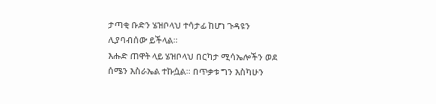ታጣቂ ቡድን ሄዝቦላህ ተሳታፊ ከሆነ ጉዳዩን ሊያባብሰው ይችላል።
እሑድ ጠዋት ላይ ሄዝቦላህ በርካታ ሚሳኤሎችን ወደ ሰሜን እስራኤል ተኩሷል። በጥቃቱ ግን እስካሁን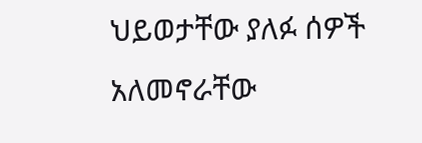ህይወታቸው ያለፉ ሰዎች አለመኖራቸው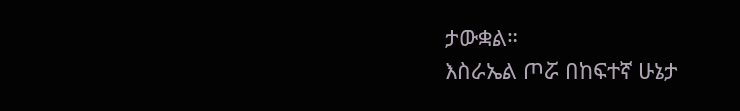ታውቋል።
እስራኤል ጦሯ በከፍተኛ ሁኔታ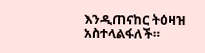እንዲጠናከር ትዕዛዝ አስተላልፋለች።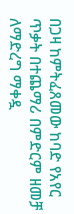በጋዛ ከምትፈጸመው ከባድ የአየር ጥቃት በተጨማሪ በምድርም ዘመቻ ለማድረግ ማቀዷ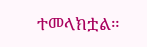ተመላክቷል።